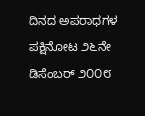ದಿನದ ಅಪರಾಧಗಳ ಪಕ್ಷಿನೋಟ ೨೬ನೇ ಡಿಸೆಂಬರ್‌ ೨೦೦೮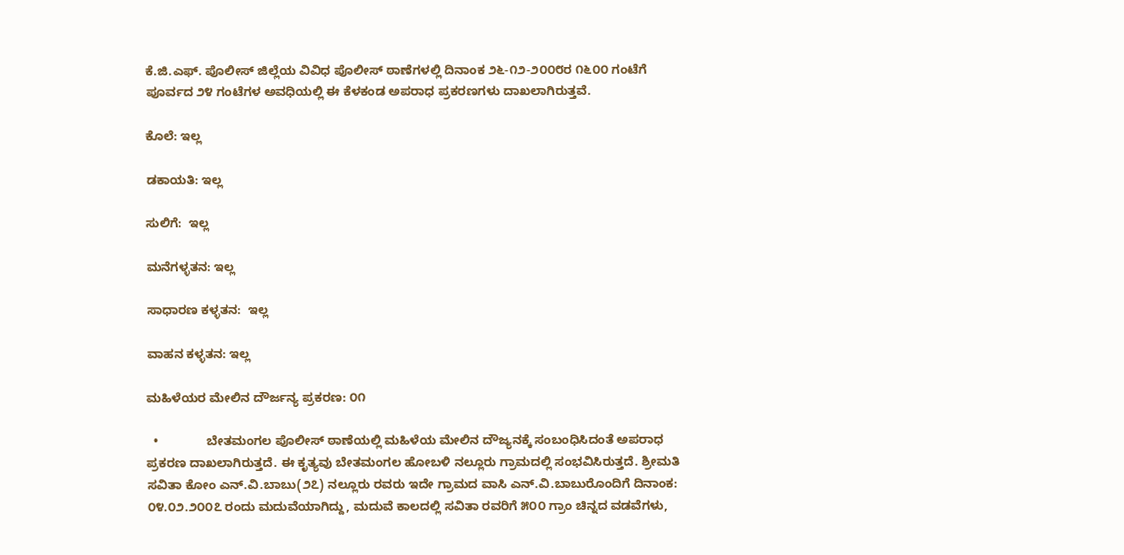ಕೆ.ಜಿ.ಎಫ್. ಪೊಲೀಸ್ ಜಿಲ್ಲೆಯ ವಿವಿಧ ಪೊಲೀಸ್ ಠಾಣೆಗಳಲ್ಲಿ ದಿನಾಂಕ ೨೬-೧೨-೨೦೦೮ರ ೧೬೦೦ ಗಂಟೆಗೆ ಪೂರ್ವದ ೨೪ ಗಂಟೆಗಳ ಅವಧಿಯಲ್ಲಿ ಈ ಕೆಳಕಂಡ ಅಪರಾಧ ಪ್ರಕರಣಗಳು ದಾಖಲಾಗಿರುತ್ತವೆ.

ಕೊಲೆ: ಇಲ್ಲ

ಡಕಾಯತಿ: ಇಲ್ಲ

ಸುಲಿಗೆ:  ಇಲ್ಲ

ಮನೆಗಳ್ಳತನ: ಇಲ್ಲ

ಸಾಧಾರಣ ಕಳ್ಳತನ:  ಇಲ್ಲ

ವಾಹನ ಕಳ್ಳತನ: ಇಲ್ಲ

ಮಹಿಳೆಯರ ಮೇಲಿನ ದೌರ್ಜನ್ಯ ಪ್ರಕರಣ: ೦೧

  •              ಬೇತಮಂಗಲ ಪೊಲೀಸ್‌ ಠಾಣೆಯಲ್ಲಿ ಮಹಿಳೆಯ ಮೇಲಿನ ದೌಜ್ಯನಕ್ಕೆ ಸಂಬಂಧಿಸಿದಂತೆ ಅಪರಾಧ ಪ್ರಕರಣ ದಾಖಲಾಗಿರುತ್ತದೆ. ಈ ಕೃತ್ಯವು ಬೇತಮಂಗಲ ಹೋಬಳಿ ನಲ್ಲೂರು ಗ್ರಾಮದಲ್ಲಿ ಸಂಭವಿಸಿರುತ್ತದೆ. ಶ್ರೀಮತಿ ಸವಿತಾ ಕೋಂ ಎನ್‌.ವಿ.ಬಾಬು(೨೭) ನಲ್ಲೂರು ರವರು ಇದೇ ಗ್ರಾಮದ ವಾಸಿ ಎನ್‌.ವಿ.ಬಾಬುರೊಂದಿಗೆ ದಿನಾಂಕ: ೦೪.೦೨.೨೦೦೭ ರಂದು ಮದುವೆಯಾಗಿದ್ದು, ಮದುವೆ ಕಾಲದಲ್ಲಿ ಸವಿತಾ ರವರಿಗೆ ೫೦೦ ಗ್ರಾಂ ಚಿನ್ನದ ವಡವೆಗಳು,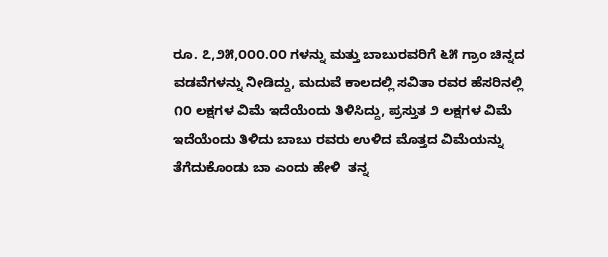ರೂ. ೭,೨೫,೦೦೦.೦೦ ಗಳನ್ನು ಮತ್ತು ಬಾಬುರವರಿಗೆ ೬೫ ಗ್ರಾಂ ಚಿನ್ನದ ವಡವೆಗಳನ್ನು ನೀಡಿದ್ದು, ಮದುವೆ ಕಾಲದಲ್ಲಿ ಸವಿತಾ ರವರ ಹೆಸರಿನಲ್ಲಿ ೧೦ ಲಕ್ಷಗಳ ವಿಮೆ ಇದೆಯೆಂದು ತಿಳಿಸಿದ್ದು, ಪ್ರಸ್ತುತ ೨ ಲಕ್ಷಗಳ ವಿಮೆ ಇದೆಯೆಂದು ತಿಳಿದು ಬಾಬು ರವರು ಉಳಿದ ಮೊತ್ತದ ವಿಮೆಯನ್ನು ತೆಗೆದುಕೊಂಡು ಬಾ ಎಂದು ಹೇಳಿ  ತನ್ನ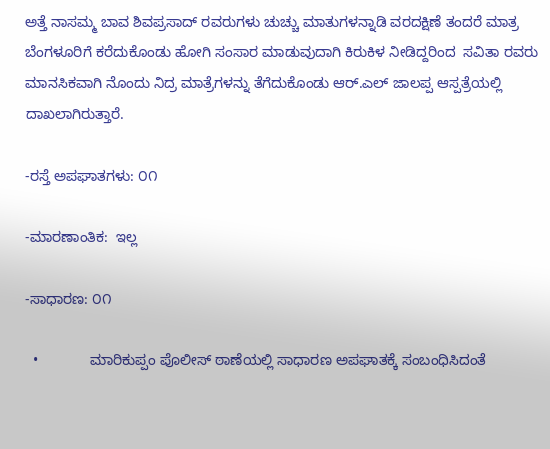ಅತ್ತೆ ನಾಸಮ್ಮ ಬಾವ ಶಿವಪ್ರಸಾದ್‌ ರವರುಗಳು ಚುಚ್ಚು ಮಾತುಗಳನ್ನಾಡಿ ವರದಕ್ಷಿಣೆ ತಂದರೆ ಮಾತ್ರ ಬೆಂಗಳೂರಿಗೆ ಕರೆದುಕೊಂಡು ಹೋಗಿ ಸಂಸಾರ ಮಾಡುವುದಾಗಿ ಕಿರುಕಿಳ ನೀಡಿದ್ದರಿಂದ  ಸವಿತಾ ರವರು ಮಾನಸಿಕವಾಗಿ ನೊಂದು ನಿದ್ರ ಮಾತ್ರೆಗಳನ್ನು ತೆಗೆದುಕೊಂಡು ಆರ್‌.ಎಲ್‌ ಜಾಲಪ್ಪ ಆಸ್ಪತ್ರೆಯಲ್ಲಿ ದಾಖಲಾಗಿರುತ್ತಾರೆ.

-ರಸ್ತೆ ಅಪಘಾತಗಳು: ೦೧

-ಮಾರಣಾಂತಿಕ:  ಇಲ್ಲ

-ಸಾಧಾರಣ: ೦೧

  •             ಮಾರಿಕುಪ್ಪಂ ಪೊಲೀಸ್‌ ಠಾಣೆಯಲ್ಲಿ ಸಾಧಾರಣ ಅಪಘಾತಕ್ಕೆ ಸಂಬಂಧಿಸಿದಂತೆ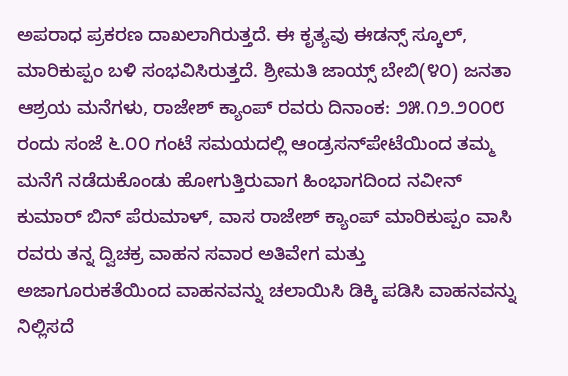ಅಪರಾಧ ಪ್ರಕರಣ ದಾಖಲಾಗಿರುತ್ತದೆ. ಈ ಕೃತ್ಯವು ಈಡನ್ಸ್‌ ಸ್ಕೂಲ್‌, ಮಾರಿಕುಪ್ಪಂ ಬಳಿ ಸಂಭವಿಸಿರುತ್ತದೆ. ಶ್ರೀಮತಿ ಜಾಯ್ಸ್‌ ಬೇಬಿ(೪೦) ಜನತಾ ಆಶ್ರಯ ಮನೆಗಳು, ರಾಜೇಶ್‌ ಕ್ಯಾಂಪ್‌ ರವರು ದಿನಾಂಕ: ೨೫.೧೨.೨೦೦೮ ರಂದು ಸಂಜೆ ೬.೦೦ ಗಂಟೆ ಸಮಯದಲ್ಲಿ ಆಂಡ್ರಸನ್‌ಪೇಟೆಯಿಂದ ತಮ್ಮ ಮನೆಗೆ ನಡೆದುಕೊಂಡು ಹೋಗುತ್ತಿರುವಾಗ ಹಿಂಭಾಗದಿಂದ ನವೀನ್‌ ಕುಮಾರ್‍ ಬಿನ್‌ ಪೆರುಮಾಳ್‌, ವಾಸ ರಾಜೇಶ್‌ ಕ್ಯಾಂಪ್‌ ಮಾರಿಕುಪ್ಪಂ ವಾಸಿ ರವರು ತನ್ನ ದ್ವಿಚಕ್ರ ವಾಹನ ಸವಾರ ಅತಿವೇಗ ಮತ್ತು ಅಜಾಗೂರುಕತೆಯಿಂದ ವಾಹನವನ್ನು ಚಲಾಯಿಸಿ ಡಿಕ್ಕಿ ಪಡಿಸಿ ವಾಹನವನ್ನು ನಿಲ್ಲಿಸದೆ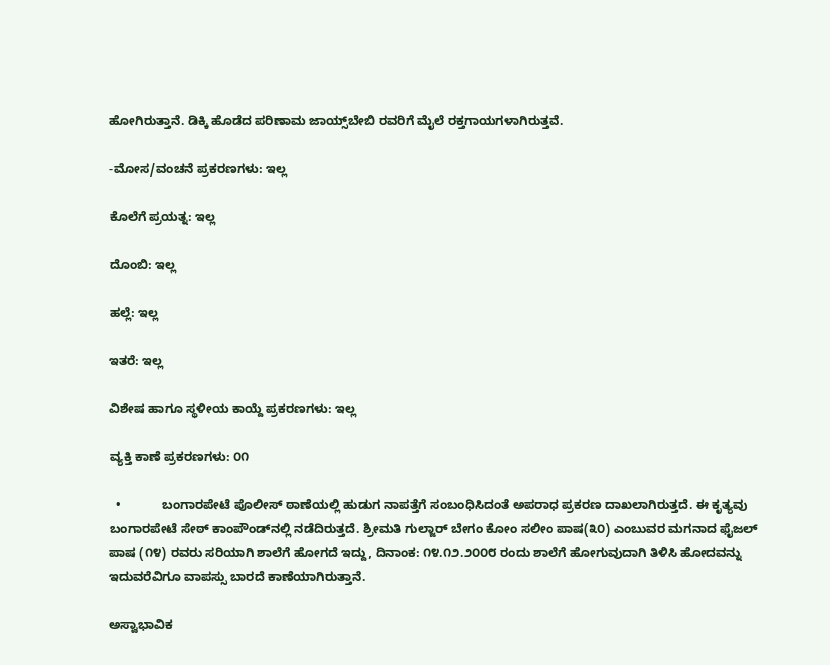ಹೋಗಿರುತ್ತಾನೆ. ಡಿಕ್ಕಿ ಹೊಡೆದ ಪರಿಣಾಮ ಜಾಯ್ಸ್‌ಬೇಬಿ ರವರಿಗೆ ಮೈಲೆ ರಕ್ತಗಾಯಗಳಾಗಿರುತ್ತವೆ.

-ಮೋಸ/ವಂಚನೆ ಪ್ರಕರಣಗಳು: ಇಲ್ಲ

ಕೊಲೆಗೆ ಪ್ರಯತ್ನ: ಇಲ್ಲ

ದೊಂಬಿ: ಇಲ್ಲ

ಹಲ್ಲೆ: ಇಲ್ಲ

ಇತರೆ: ಇಲ್ಲ

ವಿಶೇಷ ಹಾಗೂ ಸ್ಥಳೀಯ ಕಾಯ್ದೆ ಪ್ರಕರಣಗಳು: ಇಲ್ಲ

ವ್ಯಕ್ತಿ ಕಾಣೆ ಪ್ರಕರಣಗಳು: ೦೧

  •            ಬಂಗಾರಪೇಟೆ ಪೊಲೀಸ್‌ ಠಾಣೆಯಲ್ಲಿ ಹುಡುಗ ನಾಪತ್ತೆಗೆ ಸಂಬಂಧಿಸಿದಂತೆ ಅಪರಾಧ ಪ್ರಕರಣ ದಾಖಲಾಗಿರುತ್ತದೆ. ಈ ಕೃತ್ಯವು ಬಂಗಾರಪೇಟೆ ಸೇಠ್‌ ಕಾಂಪೌಂಡ್‌ನಲ್ಲಿ ನಡೆದಿರುತ್ತದೆ. ಶ್ರೀಮತಿ ಗುಲ್ಜಾರ್‌ ಬೇಗಂ ಕೋಂ ಸಲೀಂ ಪಾಷ(೩೦) ಎಂಬುವರ ಮಗನಾದ ಫೈಜಲ್‌ ಪಾಷ (೧೪) ರವರು ಸರಿಯಾಗಿ ಶಾಲೆಗೆ ಹೋಗದೆ ಇದ್ದು, ದಿನಾಂಕ: ೧೪.೧೨.೨೦೦೮ ರಂದು ಶಾಲೆಗೆ ಹೋಗುವುದಾಗಿ ತಿಳಿಸಿ ಹೋದವನ್ನು ಇದುವರೆವಿಗೂ ವಾಪಸ್ಸು ಬಾರದೆ ಕಾಣೆಯಾಗಿರುತ್ತಾನೆ.

ಅಸ್ವಾಭಾವಿಕ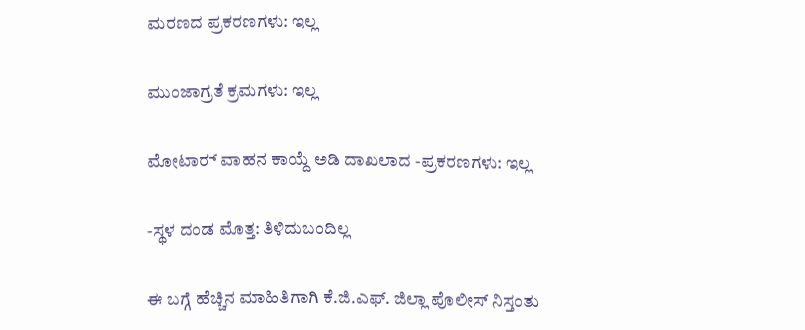ಮರಣದ ಪ್ರಕರಣಗಳು: ಇಲ್ಲ

ಮುಂಜಾಗ್ರತೆ ಕ್ರಮಗಳು: ಇಲ್ಲ

ಮೋಟಾರ್‍ ವಾಹನ ಕಾಯ್ದೆ ಅಡಿ ದಾಖಲಾದ -ಪ್ರಕರಣಗಳು: ಇಲ್ಲ

-ಸ್ಥಳ ದಂಡ ಮೊತ್ತ: ತಿಳಿದುಬಂದಿಲ್ಲ

ಈ ಬಗ್ಗೆ ಹೆಚ್ಚಿನ ಮಾಹಿತಿಗಾಗಿ ಕೆ.ಜಿ.ಎಫ್. ಜಿಲ್ಲಾ ಪೊಲೀಸ್ ನಿಸ್ತಂತು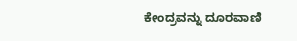ಕೇಂದ್ರವನ್ನು ದೂರವಾಣಿ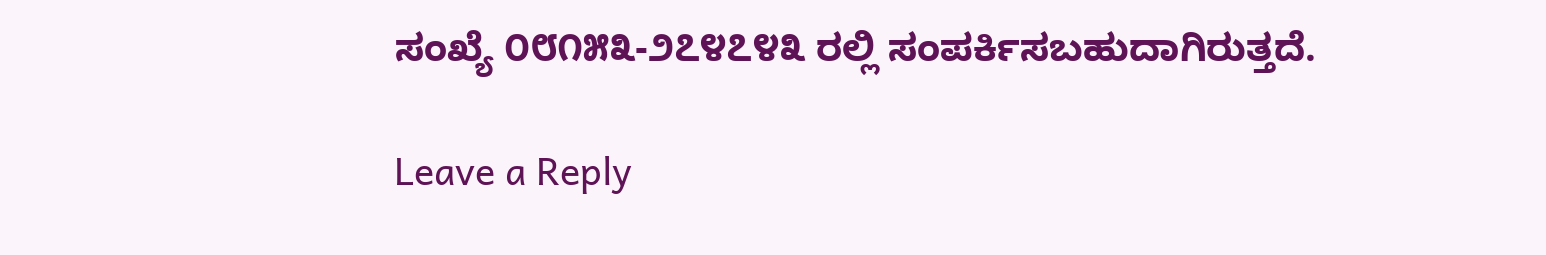ಸಂಖ್ಯೆ ೦೮೧೫೩-೨೭೪೭೪೩ ರಲ್ಲಿ ಸಂಪರ್ಕಿಸಬಹುದಾಗಿರುತ್ತದೆ.

Leave a Reply